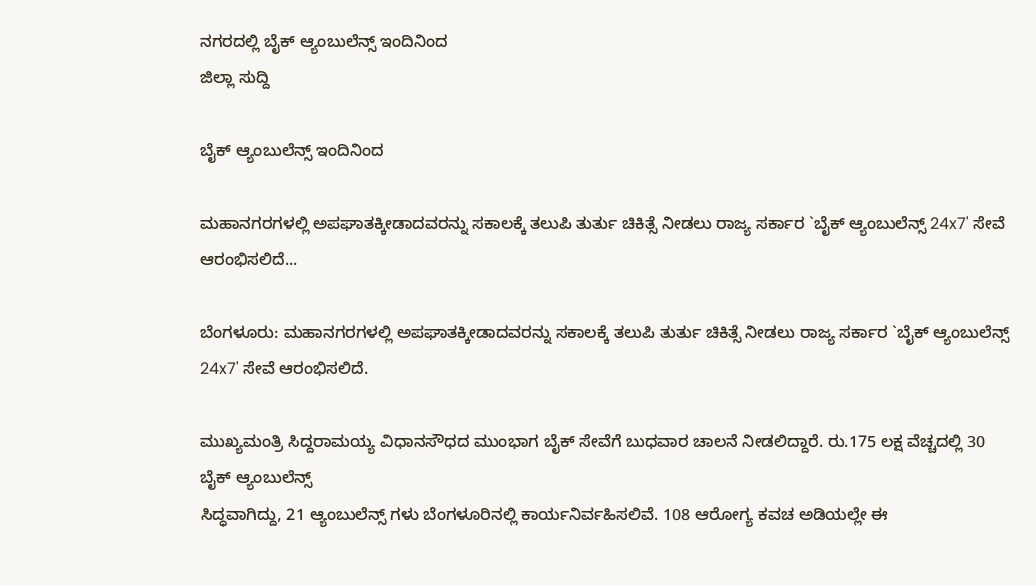ನಗರದಲ್ಲಿ ಬೈಕ್ ಆ್ಯಂಬುಲೆನ್ಸ್ ಇಂದಿನಿಂದ
ಜಿಲ್ಲಾ ಸುದ್ದಿ

ಬೈಕ್ ಆ್ಯಂಬುಲೆನ್ಸ್ ಇಂದಿನಿಂದ

ಮಹಾನಗರಗಳಲ್ಲಿ ಅಪಘಾತಕ್ಕೀಡಾದವರನ್ನು ಸಕಾಲಕ್ಕೆ ತಲುಪಿ ತುರ್ತು ಚಿಕಿತ್ಸೆ ನೀಡಲು ರಾಜ್ಯ ಸರ್ಕಾರ `ಬೈಕ್ ಆ್ಯಂಬುಲೆನ್ಸ್ 24x7' ಸೇವೆ ಆರಂಭಿಸಲಿದೆ...

ಬೆಂಗಳೂರು: ಮಹಾನಗರಗಳಲ್ಲಿ ಅಪಘಾತಕ್ಕೀಡಾದವರನ್ನು ಸಕಾಲಕ್ಕೆ ತಲುಪಿ ತುರ್ತು ಚಿಕಿತ್ಸೆ ನೀಡಲು ರಾಜ್ಯ ಸರ್ಕಾರ `ಬೈಕ್ ಆ್ಯಂಬುಲೆನ್ಸ್ 24x7' ಸೇವೆ ಆರಂಭಿಸಲಿದೆ.

ಮುಖ್ಯಮಂತ್ರಿ ಸಿದ್ದರಾಮಯ್ಯ ವಿಧಾನಸೌಧದ ಮುಂಭಾಗ ಬೈಕ್ ಸೇವೆಗೆ ಬುಧವಾರ ಚಾಲನೆ ನೀಡಲಿದ್ದಾರೆ. ರು.175 ಲಕ್ಷ ವೆಚ್ಚದಲ್ಲಿ 30 ಬೈಕ್ ಆ್ಯಂಬುಲೆನ್ಸ್
ಸಿದ್ಧವಾಗಿದ್ದು, 21 ಆ್ಯಂಬುಲೆನ್ಸ್ ಗಳು ಬೆಂಗಳೂರಿನಲ್ಲಿ ಕಾರ್ಯನಿರ್ವಹಿಸಲಿವೆ. 108 ಆರೋಗ್ಯ ಕವಚ ಅಡಿಯಲ್ಲೇ ಈ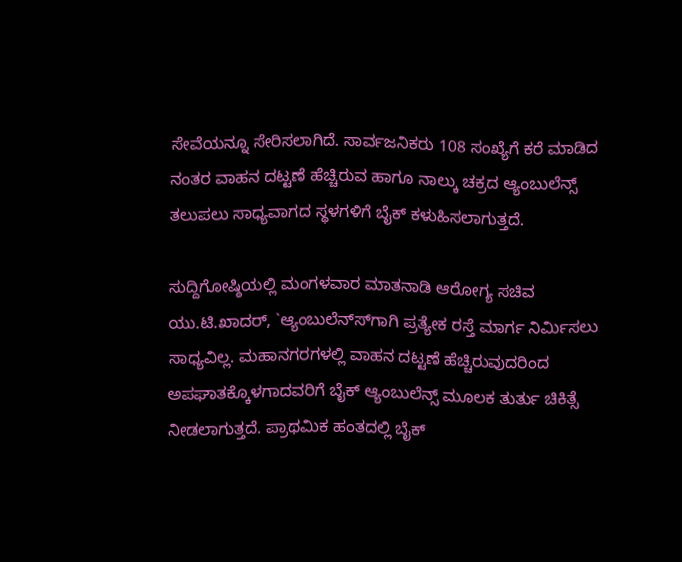ಸೇವೆಯನ್ನೂ ಸೇರಿಸಲಾಗಿದೆ. ಸಾರ್ವಜನಿಕರು 108 ಸಂಖ್ಯೆಗೆ ಕರೆ ಮಾಡಿದ ನಂತರ ವಾಹನ ದಟ್ಟಣೆ ಹೆಚ್ಚಿರುವ ಹಾಗೂ ನಾಲ್ಕು ಚಕ್ರದ ಆ್ಯಂಬುಲೆನ್ಸ್ ತಲುಪಲು ಸಾಧ್ಯವಾಗದ ಸ್ಥಳಗಳಿಗೆ ಬೈಕ್ ಕಳುಹಿಸಲಾಗುತ್ತದೆ.

ಸುದ್ದಿಗೋಷ್ಠಿಯಲ್ಲಿ ಮಂಗಳವಾರ ಮಾತನಾಡಿ ಆರೋಗ್ಯ ಸಚಿವ ಯು.ಟಿ.ಖಾದರ್, `ಆ್ಯಂಬುಲೆನ್ಸ್‍ಗಾಗಿ ಪ್ರತ್ಯೇಕ ರಸ್ತೆ ಮಾರ್ಗ ನಿರ್ಮಿಸಲು ಸಾಧ್ಯವಿಲ್ಲ. ಮಹಾನಗರಗಳಲ್ಲಿ ವಾಹನ ದಟ್ಟಣೆ ಹೆಚ್ಚಿರುವುದರಿಂದ ಅಪಘಾತಕ್ಕೊಳಗಾದವರಿಗೆ ಬೈಕ್ ಆ್ಯಂಬುಲೆನ್ಸ್ ಮೂಲಕ ತುರ್ತು ಚಿಕಿತ್ಸೆ ನೀಡಲಾಗುತ್ತದೆ. ಪ್ರಾಥಮಿಕ ಹಂತದಲ್ಲಿ ಬೈಕ್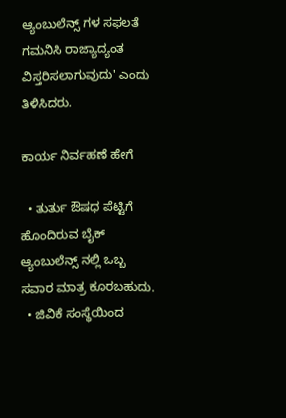ಆ್ಯಂಬುಲೆನ್ಸ್ ಗಳ ಸಫಲತೆ ಗಮನಿಸಿ ರಾಜ್ಯಾದ್ಯಂತ ವಿಸ್ತರಿಸಲಾಗುವುದು' ಎಂದು ತಿಳಿಸಿದರು.

ಕಾರ್ಯ ನಿರ್ವಹಣೆ ಹೇಗೆ

  • ತುರ್ತು ಔಷಧ ಪೆಟ್ಟಿಗೆ ಹೊಂದಿರುವ ಬೈಕ್ ಆ್ಯಂಬುಲೆನ್ಸ್ ನಲ್ಲಿ ಒಬ್ಬ ಸವಾರ ಮಾತ್ರ ಕೂರಬಹುದು.
  • ಜಿವಿಕೆ ಸಂಸ್ಥೆಯಿಂದ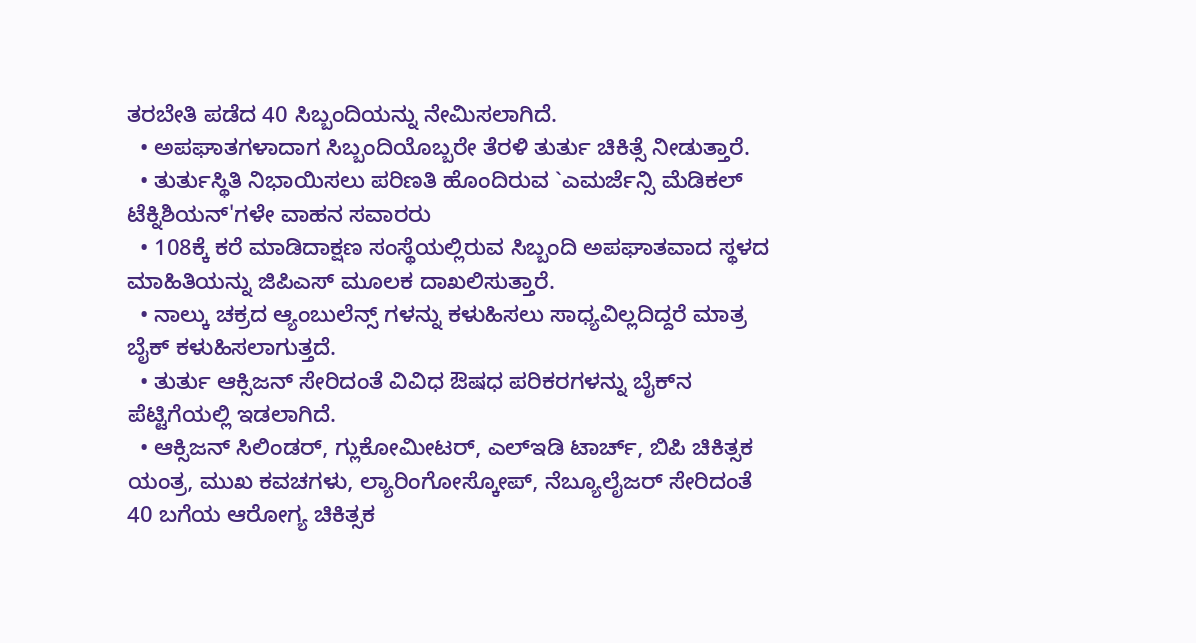ತರಬೇತಿ ಪಡೆದ 40 ಸಿಬ್ಬಂದಿಯನ್ನು ನೇಮಿಸಲಾಗಿದೆ.
  • ಅಪಘಾತಗಳಾದಾಗ ಸಿಬ್ಬಂದಿಯೊಬ್ಬರೇ ತೆರಳಿ ತುರ್ತು ಚಿಕಿತ್ಸೆ ನೀಡುತ್ತಾರೆ.
  • ತುರ್ತುಸ್ಥಿತಿ ನಿಭಾಯಿಸಲು ಪರಿಣತಿ ಹೊಂದಿರುವ `ಎಮರ್ಜೆನ್ಸಿ ಮೆಡಿಕಲ್ ಟೆಕ್ನಿಶಿಯನ್'ಗಳೇ ವಾಹನ ಸವಾರರು
  • 108ಕ್ಕೆ ಕರೆ ಮಾಡಿದಾಕ್ಷಣ ಸಂಸ್ಥೆಯಲ್ಲಿರುವ ಸಿಬ್ಬಂದಿ ಅಪಘಾತವಾದ ಸ್ಥಳದ ಮಾಹಿತಿಯನ್ನು ಜಿಪಿಎಸ್ ಮೂಲಕ ದಾಖಲಿಸುತ್ತಾರೆ.
  • ನಾಲ್ಕು ಚಕ್ರದ ಆ್ಯಂಬುಲೆನ್ಸ್ ಗಳನ್ನು ಕಳುಹಿಸಲು ಸಾಧ್ಯವಿಲ್ಲದಿದ್ದರೆ ಮಾತ್ರ ಬೈಕ್ ಕಳುಹಿಸಲಾಗುತ್ತದೆ.
  • ತುರ್ತು ಆಕ್ಸಿಜನ್ ಸೇರಿದಂತೆ ವಿವಿಧ ಔಷಧ ಪರಿಕರಗಳನ್ನು ಬೈಕ್‍ನ ಪೆಟ್ಟಿಗೆಯಲ್ಲಿ ಇಡಲಾಗಿದೆ.
  • ಆಕ್ಸಿಜನ್ ಸಿಲಿಂಡರ್, ಗ್ಲುಕೋಮೀಟರ್, ಎಲ್‍ಇಡಿ ಟಾರ್ಚ್, ಬಿಪಿ ಚಿಕಿತ್ಸಕ ಯಂತ್ರ, ಮುಖ ಕವಚಗಳು, ಲ್ಯಾರಿಂಗೋಸ್ಕೋಪ್, ನೆಬ್ಯೂಲೈಜರ್ ಸೇರಿದಂತೆ 40 ಬಗೆಯ ಆರೋಗ್ಯ ಚಿಕಿತ್ಸಕ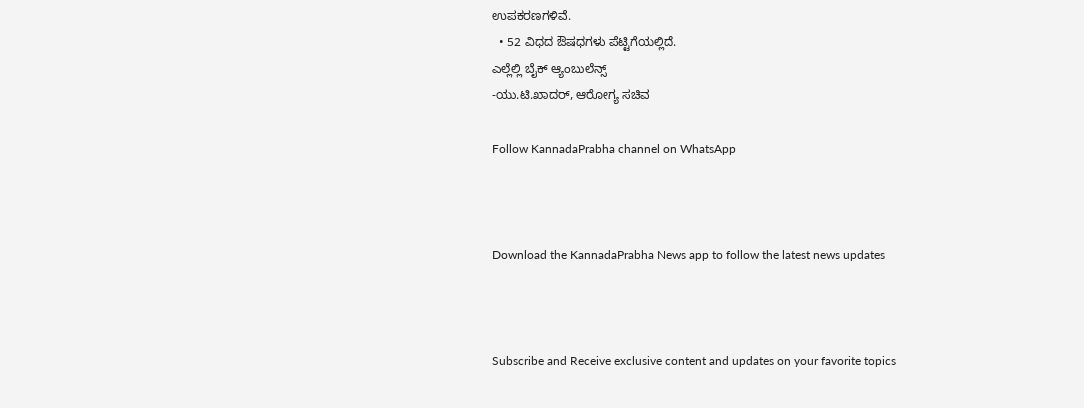ಉಪಕರಣಗಳಿವೆ.
  • 52 ವಿಧದ ಔಷಧಗಳು ಪೆಟ್ಟಿಗೆಯಲ್ಲಿದೆ.
ಎಲ್ಲೆಲ್ಲಿ ಬೈಕ್ ಆ್ಯಂಬುಲೆನ್ಸ್
-ಯು.ಟಿ.ಖಾದರ್, ಆರೋಗ್ಯ ಸಚಿವ

Follow KannadaPrabha channel on WhatsApp



Download the KannadaPrabha News app to follow the latest news updates



Subscribe and Receive exclusive content and updates on your favorite topics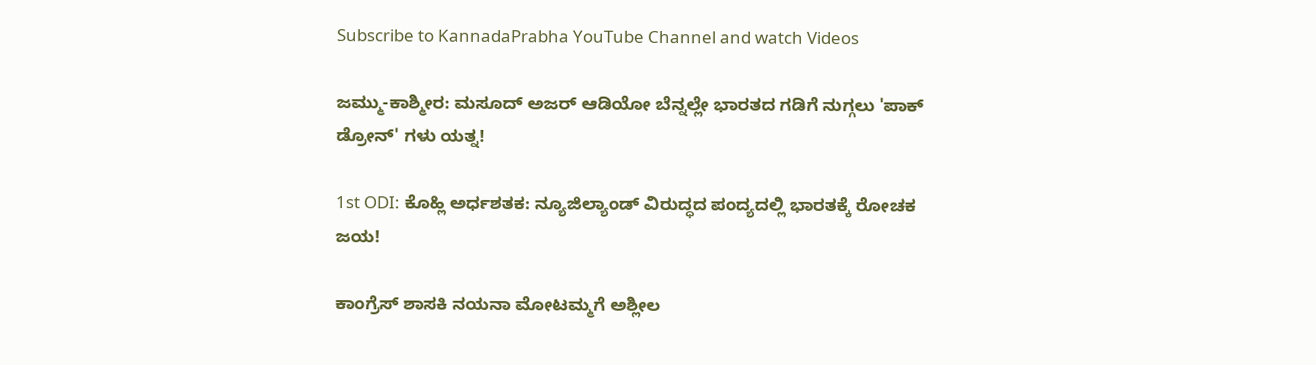Subscribe to KannadaPrabha YouTube Channel and watch Videos

ಜಮ್ಮು-ಕಾಶ್ಮೀರ: ಮಸೂದ್ ಅಜರ್ ಆಡಿಯೋ ಬೆನ್ನಲ್ಲೇ ಭಾರತದ ಗಡಿಗೆ ನುಗ್ಗಲು 'ಪಾಕ್ ಡ್ರೋನ್' ಗಳು ಯತ್ನ!

1st ODI: ಕೊಹ್ಲಿ ಅರ್ಧಶತಕ: ನ್ಯೂಜಿಲ್ಯಾಂಡ್ ವಿರುದ್ಧದ ಪಂದ್ಯದಲ್ಲಿ ಭಾರತಕ್ಕೆ ರೋಚಕ ಜಯ!

ಕಾಂಗ್ರೆಸ್ ಶಾಸಕಿ ನಯನಾ ಮೋಟಮ್ಮಗೆ ಅಶ್ಲೀಲ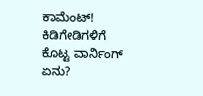ಕಾಮೆಂಟ್! ಕಿಡಿಗೇಡಿಗಳಿಗೆ ಕೊಟ್ಟ ವಾರ್ನಿಂಗ್ ಏನು?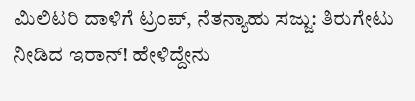ಮಿಲಿಟರಿ ದಾಳಿಗೆ ಟ್ರಂಪ್, ನೆತನ್ಯಾಹು ಸಜ್ಜು: ತಿರುಗೇಟು ನೀಡಿದ ಇರಾನ್! ಹೇಳಿದ್ದೇನು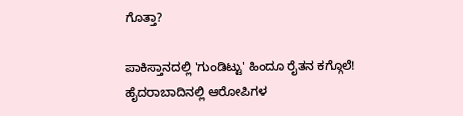ಗೊತ್ತಾ?

ಪಾಕಿಸ್ತಾನದಲ್ಲಿ 'ಗುಂಡಿಟ್ಟು' ಹಿಂದೂ ರೈತನ ಕಗ್ಗೊಲೆ! ಹೈದರಾಬಾದಿನಲ್ಲಿ ಆರೋಪಿಗಳ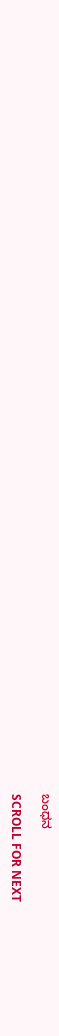ಬಂಧನ

SCROLL FOR NEXT